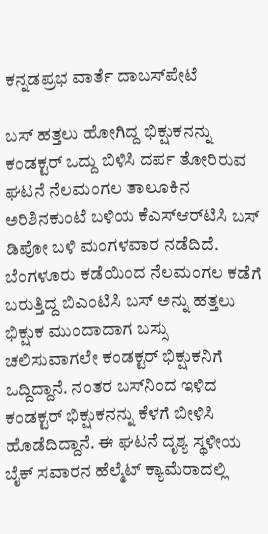ಕನ್ನಡಪ್ರಭ ವಾರ್ತೆ ದಾಬಸ್‍ಪೇಟೆ

ಬಸ್ ಹತ್ತಲು ಹೋಗಿದ್ದ ಭಿಕ್ಷುಕನನ್ನು ಕಂಡಕ್ಟರ್‌ ಒದ್ದು ಬಿಳಿಸಿ ದರ್ಪ ತೋರಿರುವ ಘಟನೆ ನೆಲಮಂಗಲ ತಾಲೂಕಿನ ಅರಿಶಿನಕುಂಟೆ ಬಳಿಯ ಕೆಎಸ್‌ಆರ್‌ಟಿಸಿ ಬಸ್ ಡಿಪೋ ಬಳಿ ಮಂಗಳವಾರ ನಡೆದಿದೆ. ಬೆಂಗಳೂರು ಕಡೆಯಿಂದ ನೆಲಮಂಗಲ ಕಡೆಗೆ ಬರುತ್ತಿದ್ದ ಬಿಎಂಟಿಸಿ ಬಸ್ ಅನ್ನು ಹತ್ತಲು ಭಿಕ್ಷುಕ ಮುಂದಾದಾಗ ಬಸ್ಸು ಚಲಿಸುವಾಗಲೇ ಕಂಡಕ್ಟರ್ ಭಿಕ್ಷುಕನಿಗೆ ಒದ್ದಿದ್ದಾನೆ. ನಂತರ ಬಸ್‌ನಿಂದ ಇಳಿದ ಕಂಡಕ್ಟರ್ ಭಿಕ್ಷುಕನನ್ನು ಕೆಳಗೆ ಬೀಳಿಸಿ ಹೊಡೆದಿದ್ದಾನೆ. ಈ ಘಟನೆ ದೃಶ್ಯ ಸ್ಥಳೀಯ ಬೈಕ್ ಸವಾರನ ಹೆಲ್ಮೆಟ್ ಕ್ಯಾಮೆರಾದಲ್ಲಿ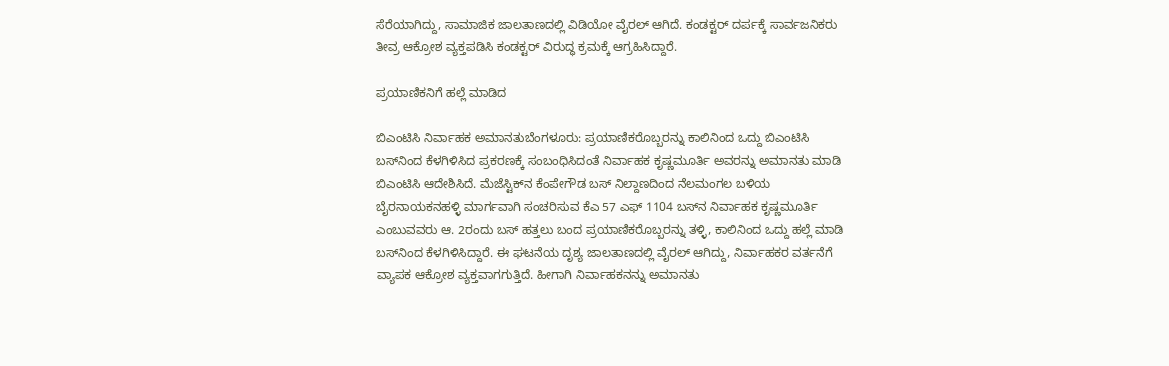ಸೆರೆಯಾಗಿದ್ದು, ಸಾಮಾಜಿಕ ಜಾಲತಾಣದಲ್ಲಿ ವಿಡಿಯೋ ವೈರಲ್ ಆಗಿದೆ. ಕಂಡಕ್ಟರ್ ದರ್ಪಕ್ಕೆ ಸಾರ್ವಜನಿಕರು ತೀವ್ರ ಆಕ್ರೋಶ ವ್ಯಕ್ತಪಡಿಸಿ ಕಂಡಕ್ಟರ್ ವಿರುದ್ಧ ಕ್ರಮಕ್ಕೆ ಆಗ್ರಹಿಸಿದ್ದಾರೆ.

ಪ್ರಯಾಣಿಕನಿಗೆ ಹಲ್ಲೆ ಮಾಡಿದ

ಬಿಎಂಟಿಸಿ ನಿರ್ವಾಹಕ ಅಮಾನತುಬೆಂಗಳೂರು: ಪ್ರಯಾಣಿಕರೊಬ್ಬರನ್ನು ಕಾಲಿನಿಂದ ಒದ್ದು ಬಿಎಂಟಿಸಿ ಬಸ್‌ನಿಂದ ಕೆಳಗಿಳಿಸಿದ ಪ್ರಕರಣಕ್ಕೆ ಸಂಬಂಧಿಸಿದಂತೆ ನಿರ್ವಾಹಕ ಕೃಷ್ಣಮೂರ್ತಿ ಅವರನ್ನು ಅಮಾನತು ಮಾಡಿ ಬಿಎಂಟಿಸಿ ಆದೇಶಿಸಿದೆ. ಮೆಜೆಸ್ಟಿಕ್‌ನ ಕೆಂಪೇಗೌಡ ಬಸ್‌ ನಿಲ್ದಾಣದಿಂದ ನೆಲಮಂಗಲ ಬಳಿಯ ಬೈರನಾಯಕನಹಳ್ಳಿ ಮಾರ್ಗವಾಗಿ ಸಂಚರಿಸುವ ಕೆಎ 57 ಎಫ್‌ 1104 ಬಸ್‌ನ ನಿರ್ವಾಹಕ ಕೃಷ್ಣಮೂರ್ತಿ ಎಂಬುವವರು ಆ. 2ರಂದು ಬಸ್‌ ಹತ್ತಲು ಬಂದ ಪ್ರಯಾಣಿಕರೊಬ್ಬರನ್ನು ತಳ್ಳಿ, ಕಾಲಿನಿಂದ ಒದ್ದು ಹಲ್ಲೆ ಮಾಡಿ ಬಸ್‌ನಿಂದ ಕೆಳಗಿಳಿಸಿದ್ದಾರೆ. ಈ ಘಟನೆಯ ದೃಶ್ಯ ಜಾಲತಾಣದಲ್ಲಿ ವೈರಲ್‌ ಆಗಿದ್ದು, ನಿರ್ವಾಹಕರ ವರ್ತನೆಗೆ ವ್ಯಾಪಕ ಆಕ್ರೋಶ ವ್ಯಕ್ತವಾಗಗುತ್ತಿದೆ. ಹೀಗಾಗಿ ನಿರ್ವಾಹಕನನ್ನು ಅಮಾನತು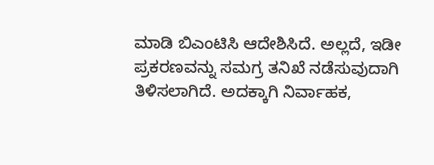ಮಾಡಿ ಬಿಎಂಟಿಸಿ ಆದೇಶಿಸಿದೆ. ಅಲ್ಲದೆ, ಇಡೀ ಪ್ರಕರಣವನ್ನು ಸಮಗ್ರ ತನಿಖೆ ನಡೆಸುವುದಾಗಿ ತಿಳಿಸಲಾಗಿದೆ. ಅದಕ್ಕಾಗಿ ನಿರ್ವಾಹಕ,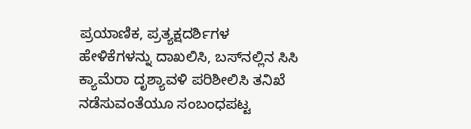ಪ್ರಯಾಣಿಕ, ಪ್ರತ್ಯಕ್ಷದರ್ಶಿಗಳ ಹೇಳಿಕೆಗಳನ್ನು ದಾಖಲಿಸಿ, ಬಸ್‌ನಲ್ಲಿನ ಸಿಸಿ ಕ್ಯಾಮೆರಾ ದೃಶ್ಯಾವಳಿ ಪರಿಶೀಲಿಸಿ ತನಿಖೆ ನಡೆಸುವಂತೆಯೂ ಸಂಬಂಧಪಟ್ಟ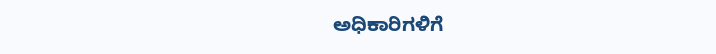ಅಧಿಕಾರಿಗಳಿಗೆ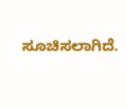ಸೂಚಿಸಲಾಗಿದೆ.